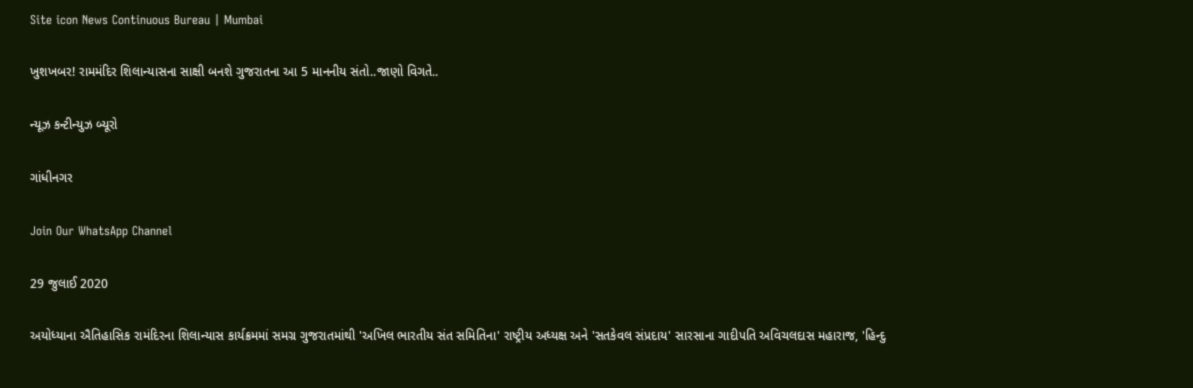Site icon News Continuous Bureau | Mumbai

ખુશખબર! રામમંદિર શિલાન્યાસના સાક્ષી બનશે ગુજરાતના આ 5 માનનીય સંતો..જાણો વિગતે..

ન્યૂઝ કન્ટીન્યુઝ બ્યૂરો

ગાંધીનગર

Join Our WhatsApp Channel

29 જુલાઈ 2020

અયોધ્યાના ઐતિહાસિક રામંદિરના શિલાન્યાસ કાર્યક્રમમાં સમગ્ર ગુજરાતમાંથી 'અખિલ ભારતીય સંત સમિતિના' રાષ્ટ્રીય અધ્યક્ષ અને 'સતકેવલ સંપ્રદાય' સારસાના ગાદીપતિ અવિચલદાસ મહારાજ, 'હિન્દુ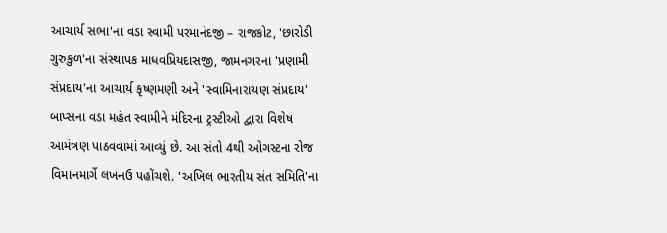આચાર્ય સભા'ના વડા સ્વામી પરમાનંદજી – રાજકોટ, 'છારોડી ગુરુકુળ'ના સંસ્થાપક માધવપ્રિયદાસજી, જામનગરના 'પ્રણામી સંપ્રદાય'ના આચાર્ય કૃષ્ણમણી અને 'સ્વામિનારાયણ સંપ્રદાય' બાપ્સના વડા મહંત સ્વામીને મંદિરના ટ્રસ્ટીઓ દ્વારા વિશેષ આમંત્રણ પાઠવવામાં આવ્યું છે. આ સંતો 4થી ઓગસ્ટના રોજ વિમાનમાર્ગે લખનઉ પહોંચશે. 'અખિલ ભારતીય સંત સમિતિ'ના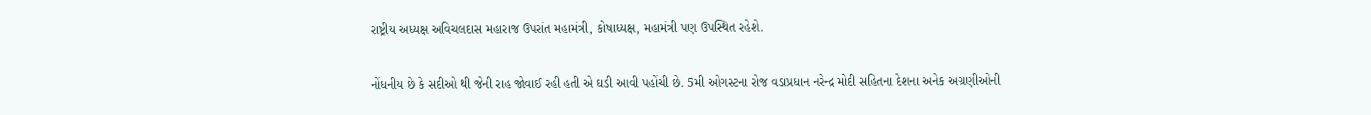રાષ્ટ્રીય અધ્યક્ષ અવિચલદાસ મહારાજ ઉપરાંત મહામંત્રી, કોષાધ્યક્ષ, મહામંત્રી પણ ઉપસ્થિત રહેશે.

નોંધનીય છે કે સદીઓ થી જેની રાહ જોવાઈ રહી હતી એ ઘડી આવી પહોંચી છે. 5મી ઓગસ્ટના રોજ વડાપ્રધાન નરેન્દ્ર મોદી સહિતના દેશના અનેક અગ્રણીઓની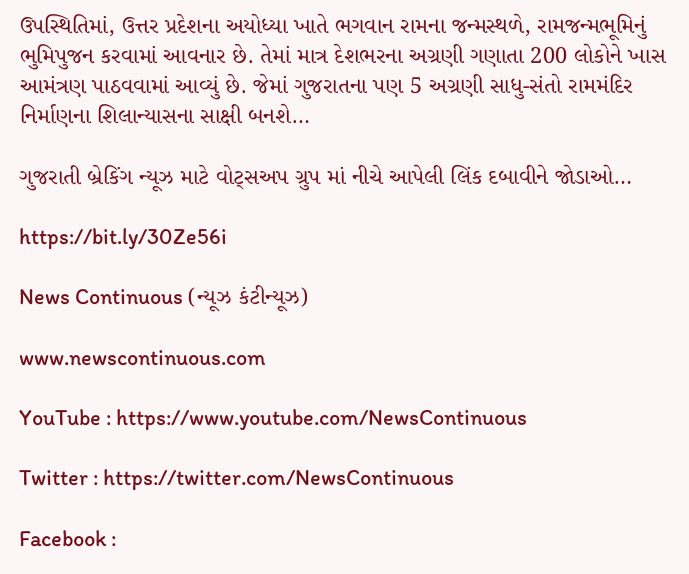ઉપસ્થિતિમાં, ઉત્તર પ્રદેશના અયોધ્યા ખાતે ભગવાન રામના જન્મસ્થળે, રામજન્મભૂમિનું ભુમિપુજન કરવામાં આવનાર છે. તેમાં માત્ર દેશભરના અગ્રણી ગણાતા 200 લોકોને ખાસ આમંત્રણ પાઠવવામાં આવ્યું છે. જેમાં ગુજરાતના પણ 5 અગ્રણી સાધુ-સંતો રામમંદિર નિર્માણના શિલાન્યાસના સાક્ષી બનશે…

ગુજરાતી બ્રેકિંગ ન્યૂઝ માટે વોટ્સઅપ ગ્રુપ માં નીચે આપેલી લિંક દબાવીને જોડાઓ…

https://bit.ly/30Ze56i

News Continuous (ન્યૂઝ કંટીન્યૂઝ)

www.newscontinuous.com

YouTube : https://www.youtube.com/NewsContinuous

Twitter : https://twitter.com/NewsContinuous

Facebook :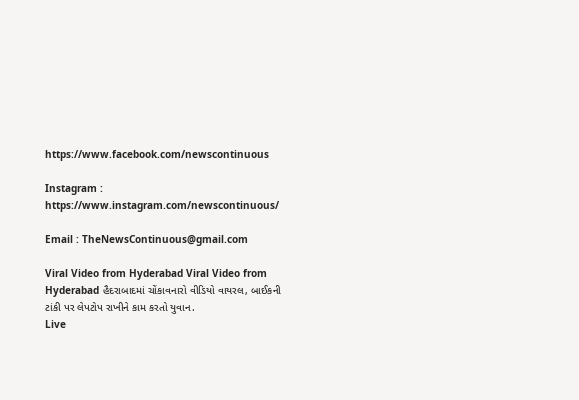https://www.facebook.com/newscontinuous

Instagram : https://www.instagram.com/newscontinuous/

Email : TheNewsContinuous@gmail.com

Viral Video from Hyderabad Viral Video from Hyderabad હૈદરાબાદમાં ચોંકાવનારો વીડિયો વાયરલ, બાઈકની ટાંકી પર લેપટોપ રાખીને કામ કરતો યુવાન.
Live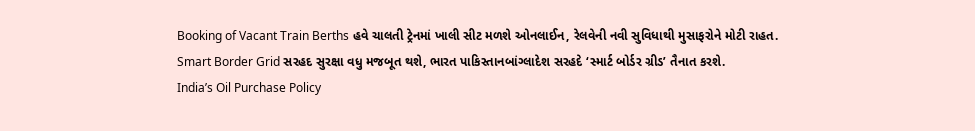Booking of Vacant Train Berths હવે ચાલતી ટ્રેનમાં ખાલી સીટ મળશે ઓનલાઈન, રેલવેની નવી સુવિધાથી મુસાફરોને મોટી રાહત.
Smart Border Grid સરહદ સુરક્ષા વધુ મજબૂત થશે, ભારત પાકિસ્તાનબાંગ્લાદેશ સરહદે ‘સ્માર્ટ બોર્ડર ગ્રીડ’ તૈનાત કરશે.
India’s Oil Purchase Policy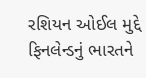રશિયન ઓઈલ મુદ્દે ફિનલેન્ડનું ભારતને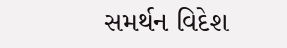સમર્થન વિદેશ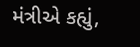મંત્રીએ કહ્યું,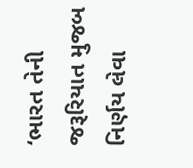‘ભારત તેની જરૂરિયાત મુજબ નિર્ણય લેવા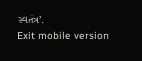સ્વતંત્ર’.
Exit mobile version